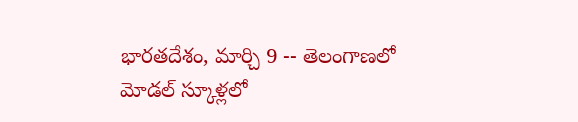భారతదేశం, మార్చి 9 -- తెలంగాణలో మోడల్ స్కూళ్లలో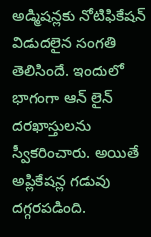అడ్మిషన్లకు నోటిఫికేషన్ విడుదలైన సంగతి తెలిసిందే. ఇందులో భాగంగా ఆన్ లైన్ దరఖాస్తులను స్వీకరించారు. అయితే అప్లికేషన్ల గడువు దగ్గరపడింది.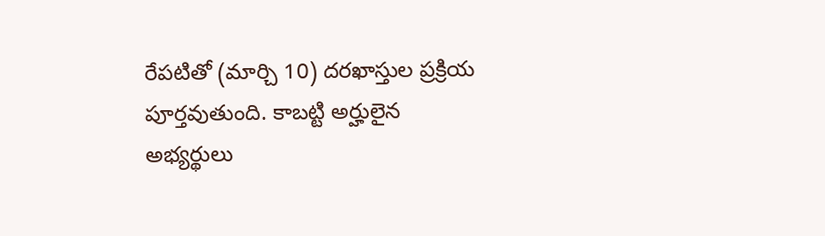రేపటితో (మార్చి 10) దరఖాస్తుల ప్రక్రియ పూర్తవుతుంది. కాబట్టి అర్హులైన అభ్యర్థులు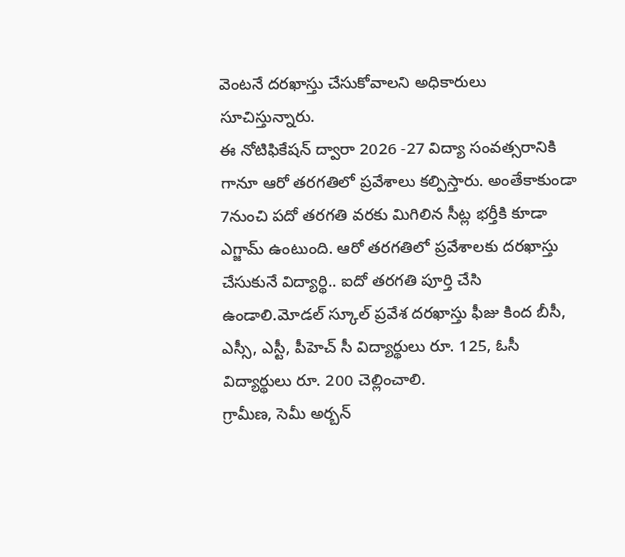వెంటనే దరఖాస్తు చేసుకోవాలని అధికారులు సూచిస్తున్నారు.
ఈ నోటిఫికేషన్ ద్వారా 2026 -27 విద్యా సంవత్సరానికి గానూ ఆరో తరగతిలో ప్రవేశాలు కల్పిస్తారు. అంతేకాకుండా 7నుంచి పదో తరగతి వరకు మిగిలిన సీట్ల భర్తీకి కూడా ఎగ్జామ్ ఉంటుంది. ఆరో తరగతిలో ప్రవేశాలకు దరఖాస్తు చేసుకునే విద్యార్థి.. ఐదో తరగతి పూర్తి చేసి ఉండాలి.మోడల్ స్కూల్ ప్రవేశ దరఖాస్తు ఫీజు కింద బీసీ, ఎస్సీ, ఎస్టీ, పీహెచ్ సీ విద్యార్థులు రూ. 125, ఓసీ విద్యార్థులు రూ. 200 చెల్లించాలి.
గ్రామీణ, సెమీ అర్బన్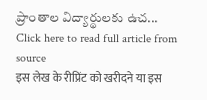ప్రాంతాల విద్యార్థులకు ఉచ...
Click here to read full article from source
इस लेख के रीप्रिंट को खरीदने या इस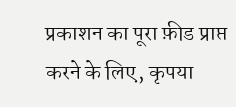प्रकाशन का पूरा फ़ीड प्राप्त करने के लिए, कृपया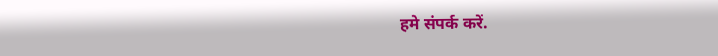हमे संपर्क करें.